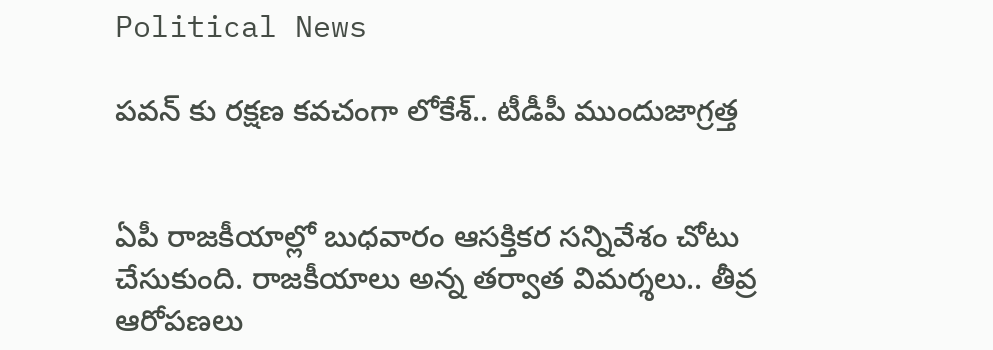Political News

పవన్ కు రక్షణ కవచంగా లోకేశ్.. టీడీపీ ముందుజాగ్రత్త


ఏపీ రాజకీయాల్లో బుధవారం ఆసక్తికర సన్నివేశం చోటు చేసుకుంది. రాజకీయాలు అన్న తర్వాత విమర్శలు.. తీవ్ర ఆరోపణలు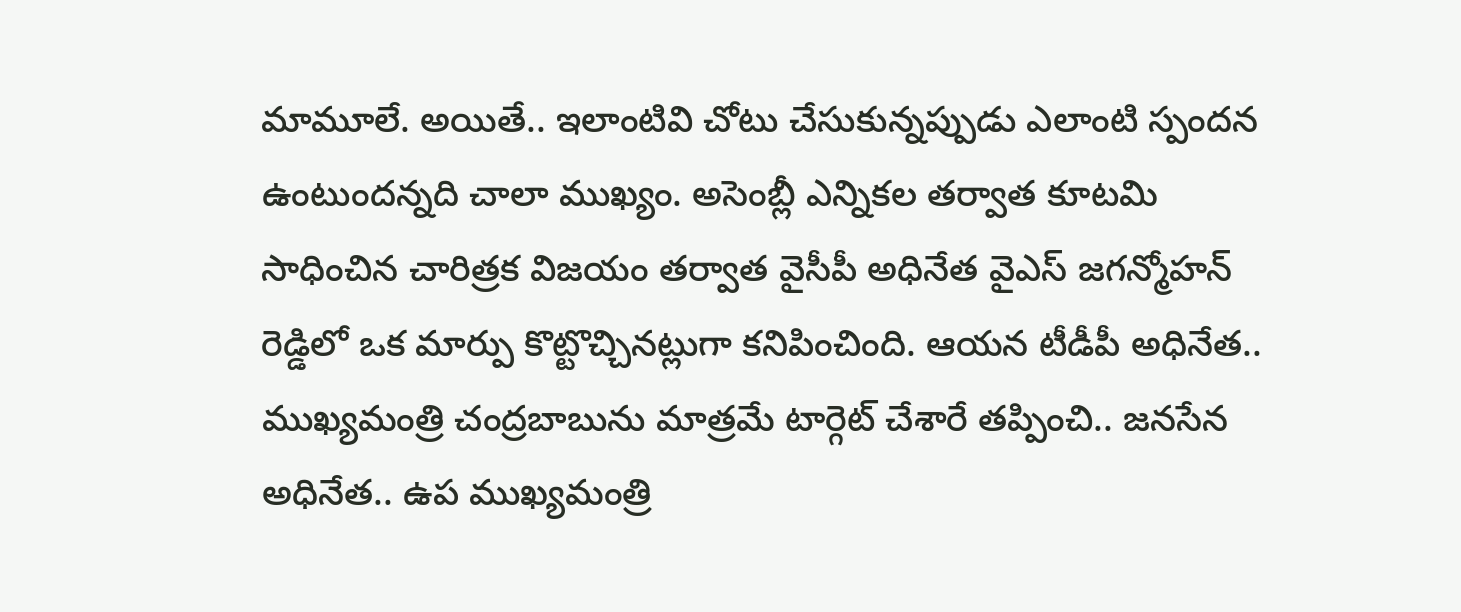మామూలే. అయితే.. ఇలాంటివి చోటు చేసుకున్నప్పుడు ఎలాంటి స్పందన ఉంటుందన్నది చాలా ముఖ్యం. అసెంబ్లీ ఎన్నికల తర్వాత కూటమి సాధించిన చారిత్రక విజయం తర్వాత వైసీపీ అధినేత వైఎస్ జగన్మోహన్ రెడ్డిలో ఒక మార్పు కొట్టొచ్చినట్లుగా కనిపించింది. ఆయన టీడీపీ అధినేత.. ముఖ్యమంత్రి చంద్రబాబును మాత్రమే టార్గెట్ చేశారే తప్పించి.. జనసేన అధినేత.. ఉప ముఖ్యమంత్రి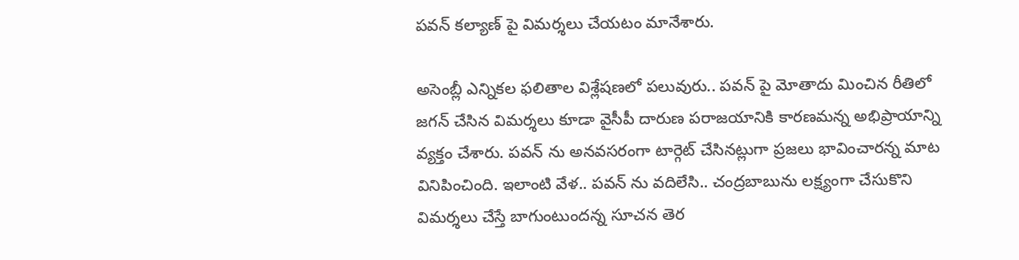పవన్ కల్యాణ్ పై విమర్శలు చేయటం మానేశారు.

అసెంబ్లీ ఎన్నికల ఫలితాల విశ్లేషణలో పలువురు.. పవన్ పై మోతాదు మించిన రీతిలో జగన్ చేసిన విమర్శలు కూడా వైసీపీ దారుణ పరాజయానికి కారణమన్న అభిప్రాయాన్ని వ్యక్తం చేశారు. పవన్ ను అనవసరంగా టార్గెట్ చేసినట్లుగా ప్రజలు భావించారన్న మాట వినిపించింది. ఇలాంటి వేళ.. పవన్ ను వదిలేసి.. చంద్రబాబును లక్ష్యంగా చేసుకొని విమర్శలు చేస్తే బాగుంటుందన్న సూచన తెర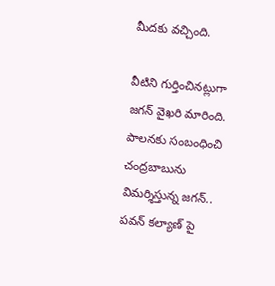మీదకు వచ్చింది.

వీటిని గుర్తించినట్లుగా జగన్ వైఖరి మారింది. పాలనకు సంబంధించి చంద్రబాబును విమర్శిస్తున్న జగన్.. పవన్ కల్యాణ్ పై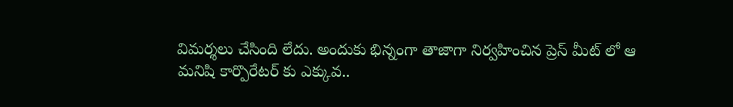విమర్శలు చేసింది లేదు. అందుకు భిన్నంగా తాజాగా నిర్వహించిన ప్రెస్ మీట్ లో ఆ మనిషి కార్పొరేటర్ కు ఎక్కువ..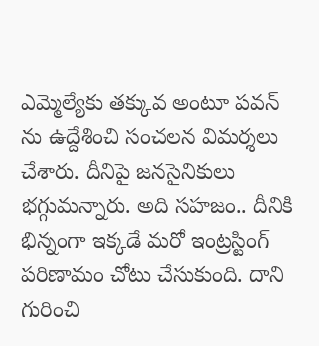ఎమ్మెల్యేకు తక్కువ అంటూ పవన్ ను ఉద్దేశించి సంచలన విమర్శలు చేశారు. దీనిపై జనసైనికులు భగ్గుమన్నారు. అది సహజం.. దీనికి భిన్నంగా ఇక్కడే మరో ఇంట్రస్టింగ్ పరిణామం చోటు చేసుకుంది. దాని గురించి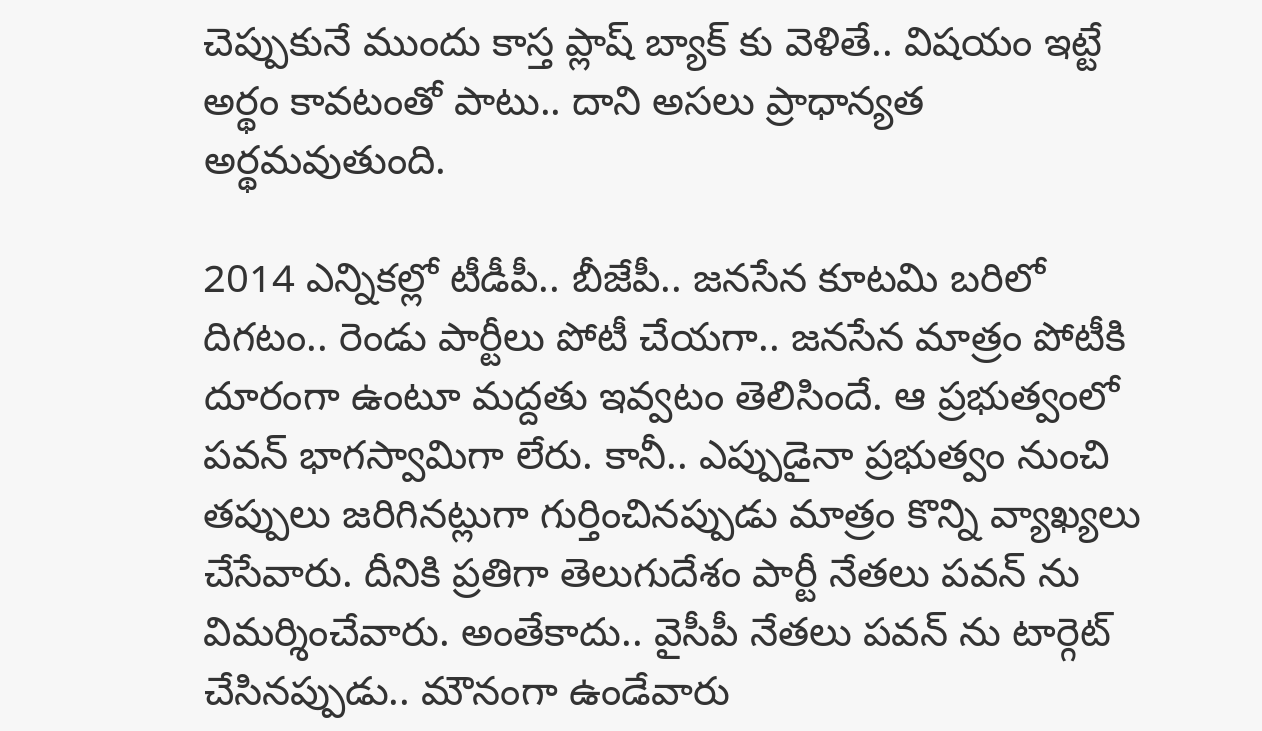చెప్పుకునే ముందు కాస్త ప్లాష్ బ్యాక్ కు వెళితే.. విషయం ఇట్టే అర్థం కావటంతో పాటు.. దాని అసలు ప్రాధాన్యత అర్థమవుతుంది.

2014 ఎన్నికల్లో టీడీపీ.. బీజేపీ.. జనసేన కూటమి బరిలో దిగటం.. రెండు పార్టీలు పోటీ చేయగా.. జనసేన మాత్రం పోటీకి దూరంగా ఉంటూ మద్దతు ఇవ్వటం తెలిసిందే. ఆ ప్రభుత్వంలో పవన్ భాగస్వామిగా లేరు. కానీ.. ఎప్పుడైనా ప్రభుత్వం నుంచి తప్పులు జరిగినట్లుగా గుర్తించినప్పుడు మాత్రం కొన్ని వ్యాఖ్యలు చేసేవారు. దీనికి ప్రతిగా తెలుగుదేశం పార్టీ నేతలు పవన్ ను విమర్శించేవారు. అంతేకాదు.. వైసీపీ నేతలు పవన్ ను టార్గెట్ చేసినప్పుడు.. మౌనంగా ఉండేవారు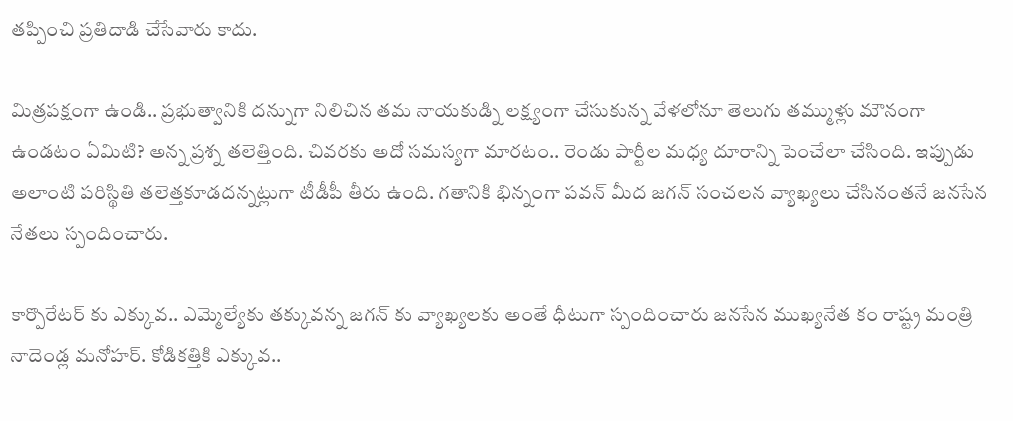తప్పించి ప్రతిదాడి చేసేవారు కాదు.

మిత్రపక్షంగా ఉండి.. ప్రభుత్వానికి దన్నుగా నిలిచిన తమ నాయకుడ్ని లక్ష్యంగా చేసుకున్న వేళలోనూ తెలుగు తమ్ముళ్లు మౌనంగా ఉండటం ఏమిటి? అన్న ప్రశ్న తలెత్తింది. చివరకు అదో సమస్యగా మారటం.. రెండు పార్టీల మధ్య దూరాన్ని పెంచేలా చేసింది. ఇప్పుడు అలాంటి పరిస్థితి తలెత్తకూడదన్నట్లుగా టీడీపీ తీరు ఉంది. గతానికి భిన్నంగా పవన్ మీద జగన్ సంచలన వ్యాఖ్యలు చేసినంతనే జనసేన నేతలు స్పందించారు.

కార్పొరేటర్ కు ఎక్కువ.. ఎమ్మెల్యేకు తక్కువన్న జగన్ కు వ్యాఖ్యలకు అంతే ధీటుగా స్పందించారు జనసేన ముఖ్యనేత కం రాష్ట్ర మంత్రి నాదెండ్ల మనోహర్. కోడికత్తికి ఎక్కువ..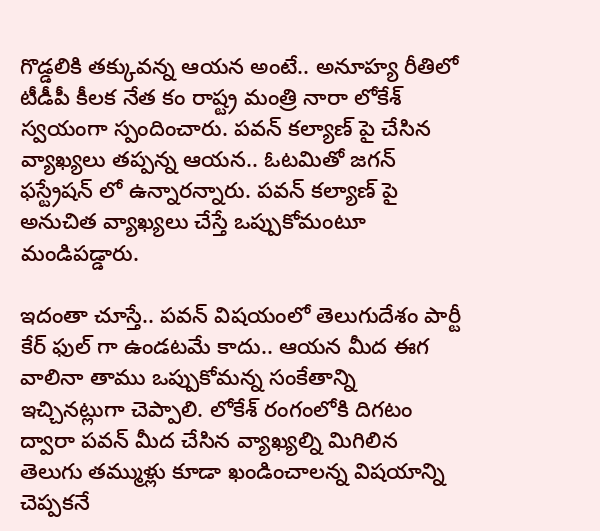గొడ్డలికి తక్కువన్న ఆయన అంటే.. అనూహ్య రీతిలో టీడీపీ కీలక నేత కం రాష్ట్ర మంత్రి నారా లోకేశ్ స్వయంగా స్పందించారు. పవన్ కల్యాణ్ పై చేసిన వ్యాఖ్యలు తప్పన్న ఆయన.. ఓటమితో జగన్ ఫస్ట్రేషన్ లో ఉన్నారన్నారు. పవన్ కల్యాణ్ పై అనుచిత వ్యాఖ్యలు చేస్తే ఒప్పుకోమంటూ మండిపడ్డారు.

ఇదంతా చూస్తే.. పవన్ విషయంలో తెలుగుదేశం పార్టీ కేర్ ఫుల్ గా ఉండటమే కాదు.. ఆయన మీద ఈగ వాలినా తాము ఒప్పుకోమన్న సంకేతాన్ని ఇచ్చినట్లుగా చెప్పాలి. లోకేశ్ రంగంలోకి దిగటం ద్వారా పవన్ మీద చేసిన వ్యాఖ్యల్ని మిగిలిన తెలుగు తమ్ముళ్లు కూడా ఖండించాలన్న విషయాన్ని చెప్పకనే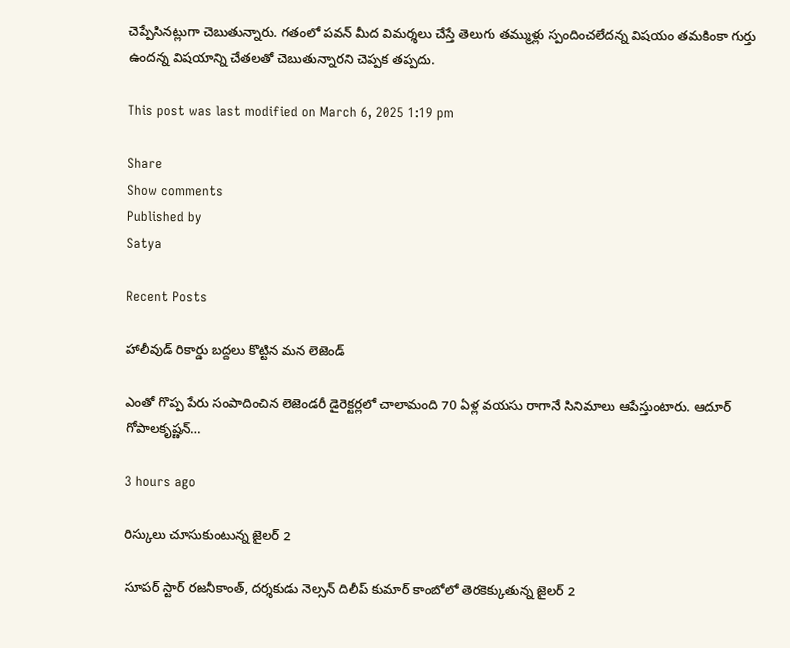చెప్పేసినట్లుగా చెబుతున్నారు. గతంలో పవన్ మీద విమర్శలు చేస్తే తెలుగు తమ్ముళ్లు స్పందించలేదన్న విషయం తమకింకా గుర్తు ఉందన్న విషయాన్ని చేతలతో చెబుతున్నారని చెప్పక తప్పదు.

This post was last modified on March 6, 2025 1:19 pm

Share
Show comments
Published by
Satya

Recent Posts

హాలీవుడ్ రికార్డు బద్దలు కొట్టిన మన లెజెండ్

ఎంతో గొప్ప పేరు సంపాదించిన లెజెండరీ డైరెక్టర్లలో చాలామంది 70 ఏళ్ల వయసు రాగానే సినిమాలు ఆపేస్తుంటారు. ఆదూర్ గోపాలకృష్ణన్…

3 hours ago

రిస్కులు చూసుకుంటున్న జైలర్ 2

సూపర్ స్టార్ రజనీకాంత్, దర్శకుడు నెల్సన్ దిలీప్ కుమార్ కాంబోలో తెరకెక్కుతున్న జైలర్ 2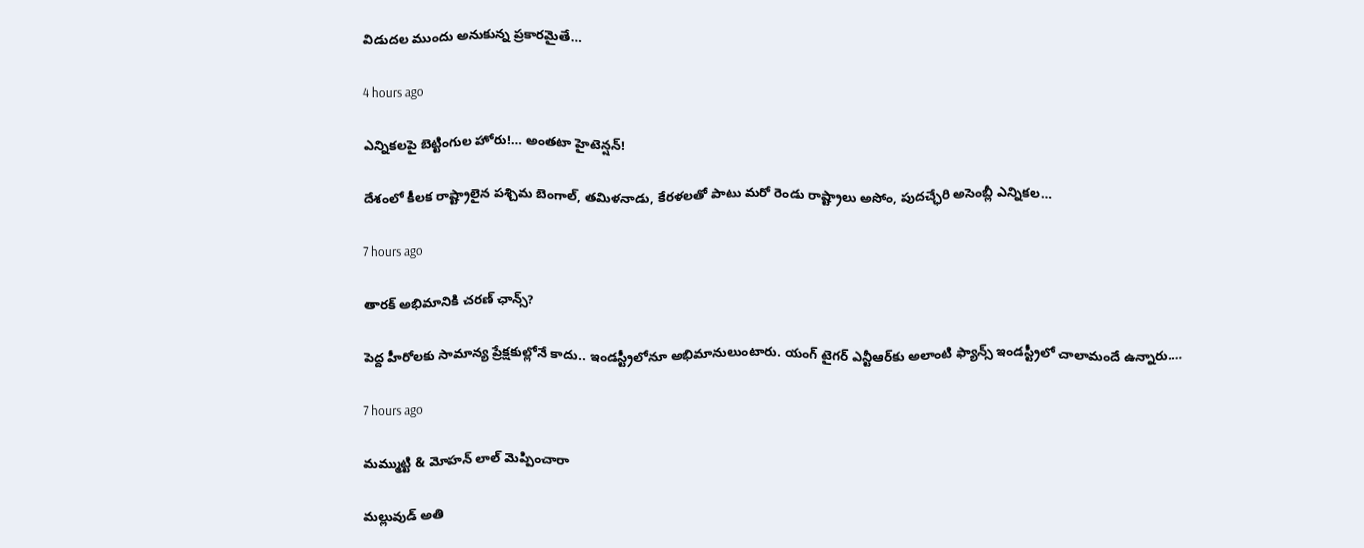విడుదల ముందు అనుకున్న ప్రకారమైతే…

4 hours ago

ఎన్నికలపై బెట్టింగుల హోరు!… అంతటా హైటెన్షన్!

దేశంలో కీలక రాష్ట్రాలైన పశ్చిమ బెంగాల్, తమిళనాడు, కేరళలతో పాటు మరో రెండు రాష్ట్రాలు అసోం, పుదచ్ఛేరి అసెంబ్లీ ఎన్నికల…

7 hours ago

తారక్ అభిమానికి చరణ్ ఛాన్స్?

పెద్ద హీరోలకు సామాన్య ప్రేక్షకుల్లోనే కాదు.. ఇండస్ట్రీలోనూ అభిమానులుంటారు. యంగ్ టైగర్ ఎన్టీఆర్‌కు అలాంటి ఫ్యాన్స్ ఇండస్ట్రీలో చాలామందే ఉన్నారు.…

7 hours ago

మమ్ముట్టి & మోహన్ లాల్ మెప్పించారా

మల్లువుడ్ అతి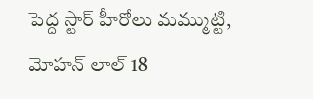పెద్ద స్టార్ హీరోలు మమ్ముట్టి, మోహన్ లాల్ 18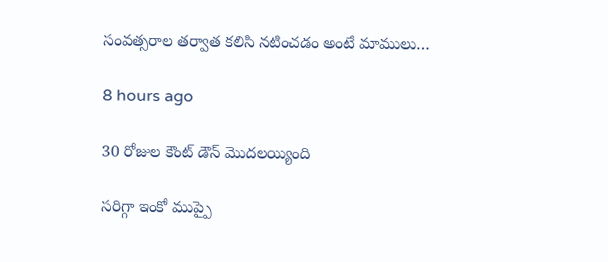సంవత్సరాల తర్వాత కలిసి నటించడం అంటే మాములు…

8 hours ago

30 రోజుల కౌంట్ డౌన్ మొదలయ్యింది

సరిగ్గా ఇంకో ముప్పై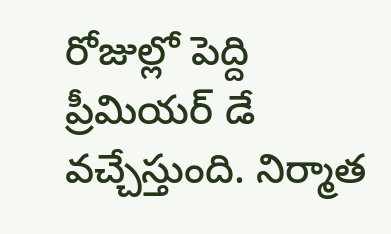రోజుల్లో పెద్ది ప్రీమియర్ డే వచ్చేస్తుంది. నిర్మాత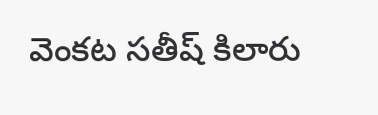వెంకట సతీష్ కిలారు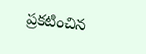ప్రకటించిన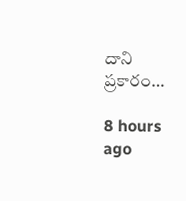దాని ప్రకారం…

8 hours ago